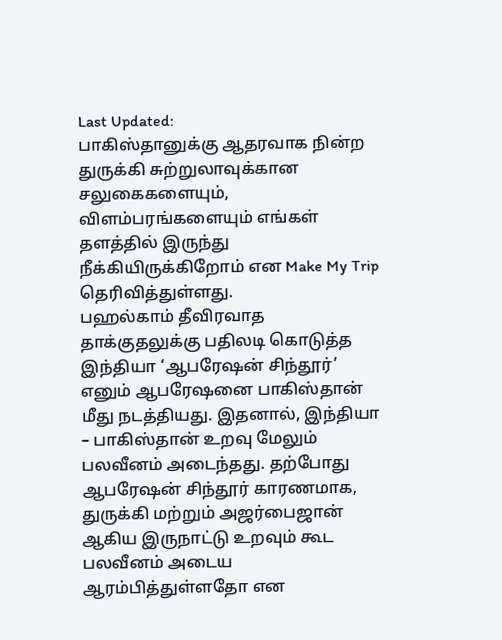Last Updated:
பாகிஸ்தானுக்கு ஆதரவாக நின்ற துருக்கி சுற்றுலாவுக்கான சலுகைகளையும், விளம்பரங்களையும் எங்கள் தளத்தில் இருந்து நீக்கியிருக்கிறோம் என Make My Trip தெரிவித்துள்ளது.
பஹல்காம் தீவிரவாத தாக்குதலுக்கு பதிலடி கொடுத்த இந்தியா ‘ஆபரேஷன் சிந்தூர்’ எனும் ஆபரேஷனை பாகிஸ்தான் மீது நடத்தியது. இதனால், இந்தியா – பாகிஸ்தான் உறவு மேலும் பலவீனம் அடைந்தது. தற்போது ஆபரேஷன் சிந்தூர் காரணமாக, துருக்கி மற்றும் அஜர்பைஜான் ஆகிய இருநாட்டு உறவும் கூட பலவீனம் அடைய ஆரம்பித்துள்ளதோ என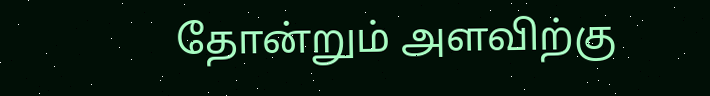தோன்றும் அளவிற்கு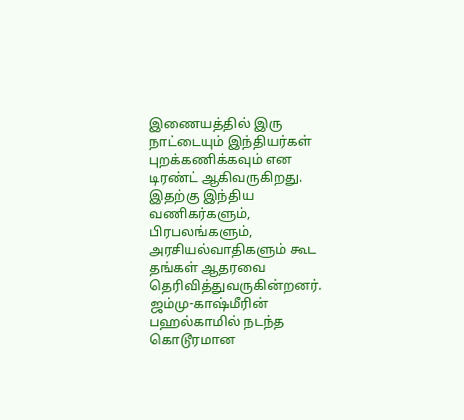இணையத்தில் இரு நாட்டையும் இந்தியர்கள் புறக்கணிக்கவும் என டிரண்ட் ஆகிவருகிறது. இதற்கு இந்திய வணிகர்களும், பிரபலங்களும், அரசியல்வாதிகளும் கூட தங்கள் ஆதரவை தெரிவித்துவருகின்றனர்.
ஜம்மு-காஷ்மீரின் பஹல்காமில் நடந்த கொடூரமான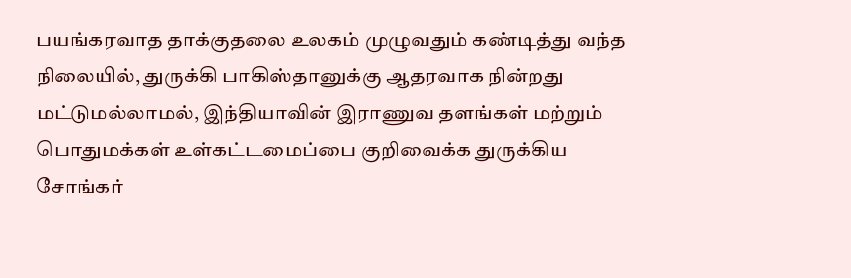பயங்கரவாத தாக்குதலை உலகம் முழுவதும் கண்டித்து வந்த நிலையில், துருக்கி பாகிஸ்தானுக்கு ஆதரவாக நின்றது மட்டுமல்லாமல், இந்தியாவின் இராணுவ தளங்கள் மற்றும் பொதுமக்கள் உள்கட்டமைப்பை குறிவைக்க துருக்கிய சோங்கர்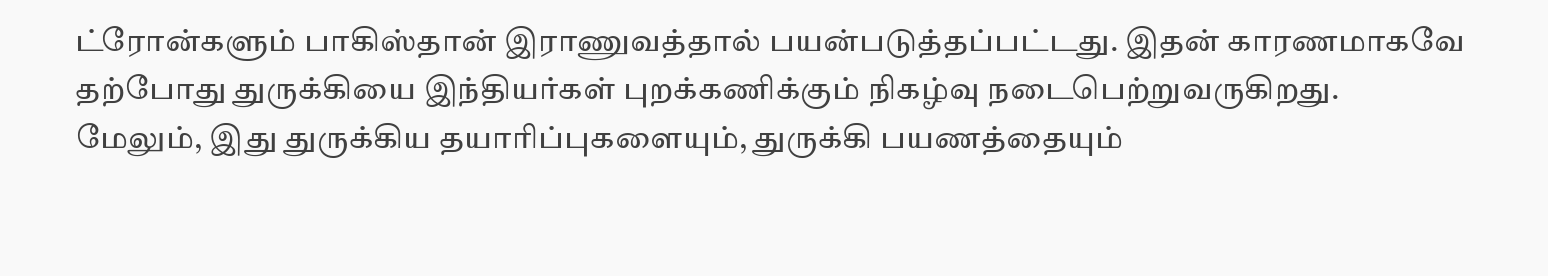ட்ரோன்களும் பாகிஸ்தான் இராணுவத்தால் பயன்படுத்தப்பட்டது. இதன் காரணமாகவே தற்போது துருக்கியை இந்தியர்கள் புறக்கணிக்கும் நிகழ்வு நடைபெற்றுவருகிறது.
மேலும், இது துருக்கிய தயாரிப்புகளையும், துருக்கி பயணத்தையும்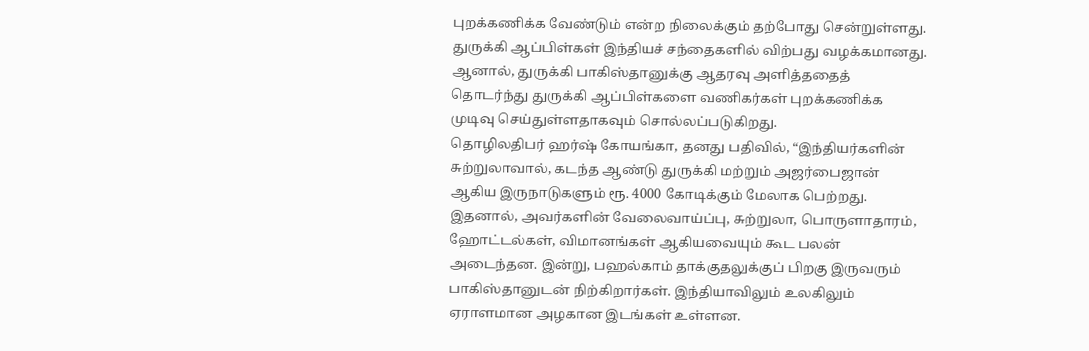புறக்கணிக்க வேண்டும் என்ற நிலைக்கும் தற்போது சென்றுள்ளது. துருக்கி ஆப்பிள்கள் இந்தியச் சந்தைகளில் விற்பது வழக்கமானது. ஆனால், துருக்கி பாகிஸ்தானுக்கு ஆதரவு அளித்ததைத் தொடர்ந்து துருக்கி ஆப்பிள்களை வணிகர்கள் புறக்கணிக்க முடிவு செய்துள்ளதாகவும் சொல்லப்படுகிறது.
தொழிலதிபர் ஹர்ஷ் கோயங்கா, தனது பதிவில், “இந்தியர்களின் சுற்றுலாவால், கடந்த ஆண்டு துருக்கி மற்றும் அஜர்பைஜான் ஆகிய இருநாடுகளும் ரூ. 4000 கோடிக்கும் மேலாக பெற்றது. இதனால், அவர்களின் வேலைவாய்ப்பு, சுற்றுலா, பொருளாதாரம், ஹோட்டல்கள், விமானங்கள் ஆகியவையும் கூட பலன் அடைந்தன. இன்று, பஹல்காம் தாக்குதலுக்குப் பிறகு இருவரும் பாகிஸ்தானுடன் நிற்கிறார்கள். இந்தியாவிலும் உலகிலும் ஏராளமான அழகான இடங்கள் உள்ளன.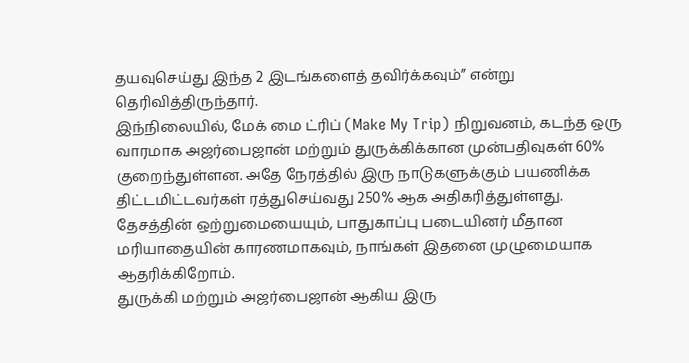தயவுசெய்து இந்த 2 இடங்களைத் தவிர்க்கவும்” என்று தெரிவித்திருந்தார்.
இந்நிலையில், மேக் மை ட்ரிப் (Make My Trip) நிறுவனம், கடந்த ஒரு வாரமாக அஜர்பைஜான் மற்றும் துருக்கிக்கான முன்பதிவுகள் 60% குறைந்துள்ளன. அதே நேரத்தில் இரு நாடுகளுக்கும் பயணிக்க திட்டமிட்டவர்கள் ரத்துசெய்வது 250% ஆக அதிகரித்துள்ளது. தேசத்தின் ஒற்றுமையையும், பாதுகாப்பு படையினர் மீதான மரியாதையின் காரணமாகவும், நாங்கள் இதனை முழுமையாக ஆதரிக்கிறோம்.
துருக்கி மற்றும் அஜர்பைஜான் ஆகிய இரு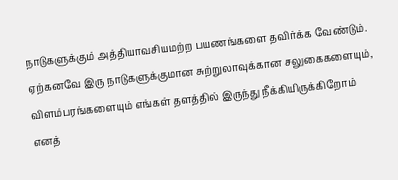நாடுகளுக்கும் அத்தியாவசியமற்ற பயணங்களை தவிர்க்க வேண்டும். ஏற்கனவே இரு நாடுகளுக்குமான சுற்றுலாவுக்கான சலுகைகளையும், விளம்பரங்களையும் எங்கள் தளத்தில் இருந்து நீக்கியிருக்கிறோம் எனத்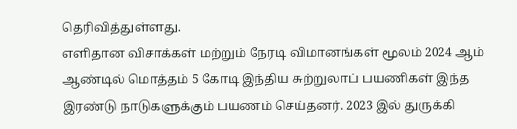தெரிவித்துள்ளது.
எளிதான விசாக்கள் மற்றும் நேரடி விமானங்கள் மூலம் 2024 ஆம் ஆண்டில் மொத்தம் 5 கோடி இந்திய சுற்றுலாப் பயணிகள் இந்த இரண்டு நாடுகளுக்கும் பயணம் செய்தனர். 2023 இல் துருக்கி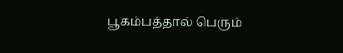பூகம்பத்தால் பெரும்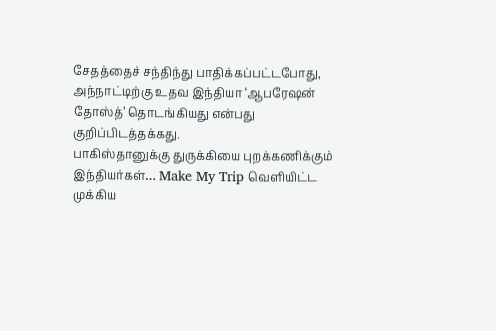சேதத்தைச் சந்திந்து பாதிக்கப்பட்டபோது, அந்நாட்டிற்கு உதவ இந்தியா ‘ஆபரேஷன் தோஸ்த்’ தொடங்கியது என்பது குறிப்பிடத்தக்கது.
பாகிஸ்தானுக்கு துருக்கியை புறக்கணிக்கும் இந்தியர்கள்… Make My Trip வெளியிட்ட முக்கிய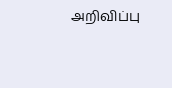அறிவிப்பு